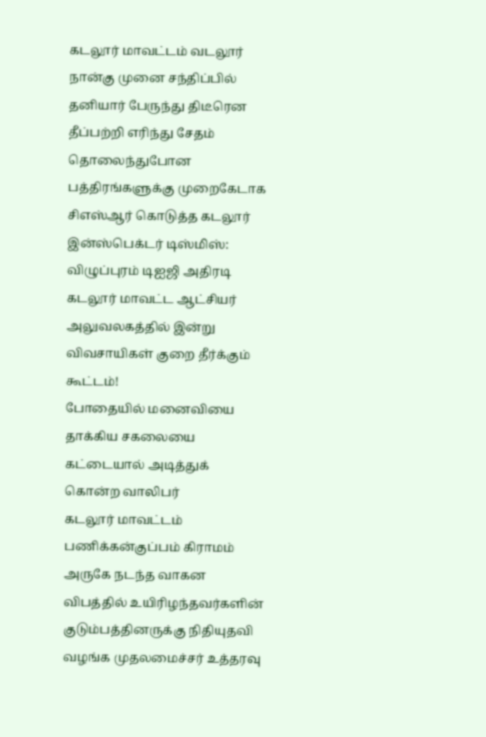கடலூர் மாவட்டம் வடலூர் நான்கு முனை சந்திப்பில் தனியார் பேருந்து திடீரென தீப்பற்றி எரிந்து சேதம்
தொலைந்துபோன பத்திரங்களுக்கு முறைகேடாக சிஎஸ்ஆர் கொடுத்த கடலூர் இன்ஸ்பெக்டர் டிஸ்மிஸ்: விழுப்புரம் டிஐஜி அதிரடி
கடலூர் மாவட்ட ஆட்சியர் அலுவலகத்தில் இன்று விவசாயிகள் குறை தீர்க்கும் கூட்டம்!
போதையில் மனைவியை தாக்கிய சகலையை கட்டையால் அடித்துக் கொன்ற வாலிபர்
கடலூர் மாவட்டம் பணிக்கன்குப்பம் கிராமம் அருகே நடந்த வாகன விபத்தில் உயிரிழந்தவர்களின் குடும்பத்தினருக்கு நிதியுதவி வழங்க முதலமைச்சர் உத்தரவு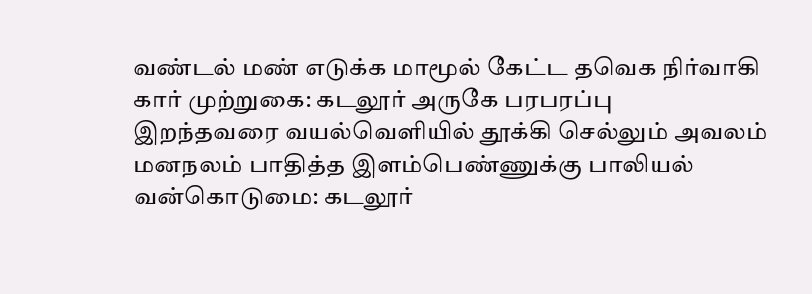வண்டல் மண் எடுக்க மாமூல் கேட்ட தவெக நிர்வாகி கார் முற்றுகை: கடலூர் அருகே பரபரப்பு
இறந்தவரை வயல்வெளியில் தூக்கி செல்லும் அவலம்
மனநலம் பாதித்த இளம்பெண்ணுக்கு பாலியல் வன்கொடுமை: கடலூர்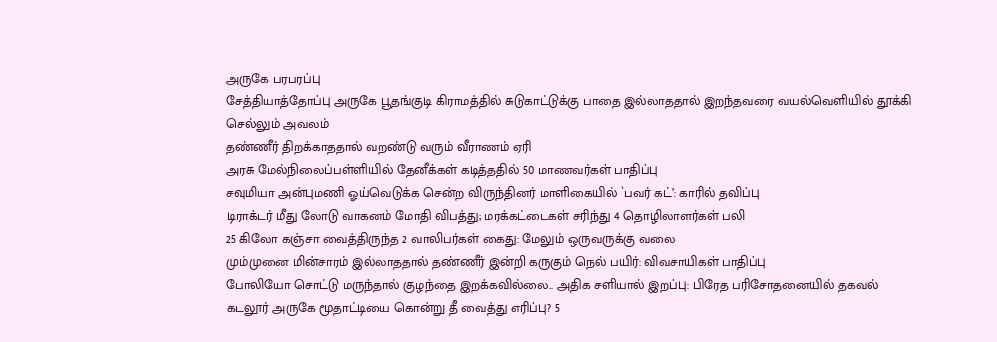அருகே பரபரப்பு
சேத்தியாத்தோப்பு அருகே பூதங்குடி கிராமத்தில் சுடுகாட்டுக்கு பாதை இல்லாததால் இறந்தவரை வயல்வெளியில் தூக்கி செல்லும் அவலம்
தண்ணீர் திறக்காததால் வறண்டு வரும் வீராணம் ஏரி
அரசு மேல்நிலைப்பள்ளியில் தேனீக்கள் கடித்ததில் 50 மாணவர்கள் பாதிப்பு
சவுமியா அன்புமணி ஓய்வெடுக்க சென்ற விருந்தினர் மாளிகையில் `பவர் கட்’: காரில் தவிப்பு
டிராக்டர் மீது லோடு வாகனம் மோதி விபத்து; மரக்கட்டைகள் சரிந்து 4 தொழிலாளர்கள் பலி
25 கிலோ கஞ்சா வைத்திருந்த 2 வாலிபர்கள் கைது: மேலும் ஒருவருக்கு வலை
மும்முனை மின்சாரம் இல்லாததால் தண்ணீர் இன்றி கருகும் நெல் பயிர்: விவசாயிகள் பாதிப்பு
போலியோ சொட்டு மருந்தால் குழந்தை இறக்கவில்லை.. அதிக சளியால் இறப்பு: பிரேத பரிசோதனையில் தகவல்
கடலூர் அருகே மூதாட்டியை கொன்று தீ வைத்து எரிப்பு? 5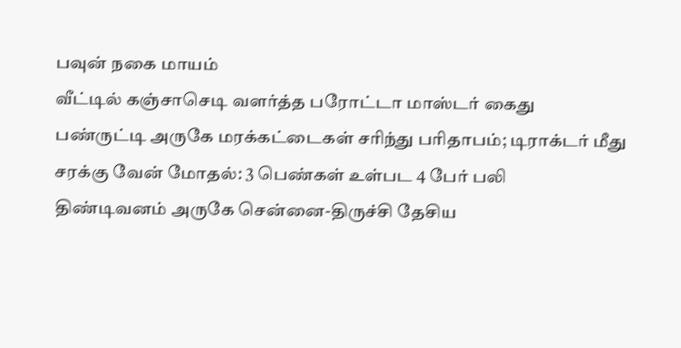பவுன் நகை மாயம்
வீட்டில் கஞ்சாசெடி வளர்த்த பரோட்டா மாஸ்டர் கைது
பண்ருட்டி அருகே மரக்கட்டைகள் சரிந்து பரிதாபம்; டிராக்டர் மீது சரக்கு வேன் மோதல்: 3 பெண்கள் உள்பட 4 பேர் பலி
திண்டிவனம் அருகே சென்னை-திருச்சி தேசிய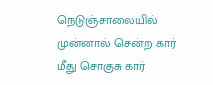நெடுஞ்சாலையில் முன்னால் சென்ற கார் மீது சொகுசு கார்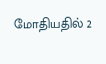மோதியதில் 2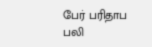பேர் பரிதாப பலி